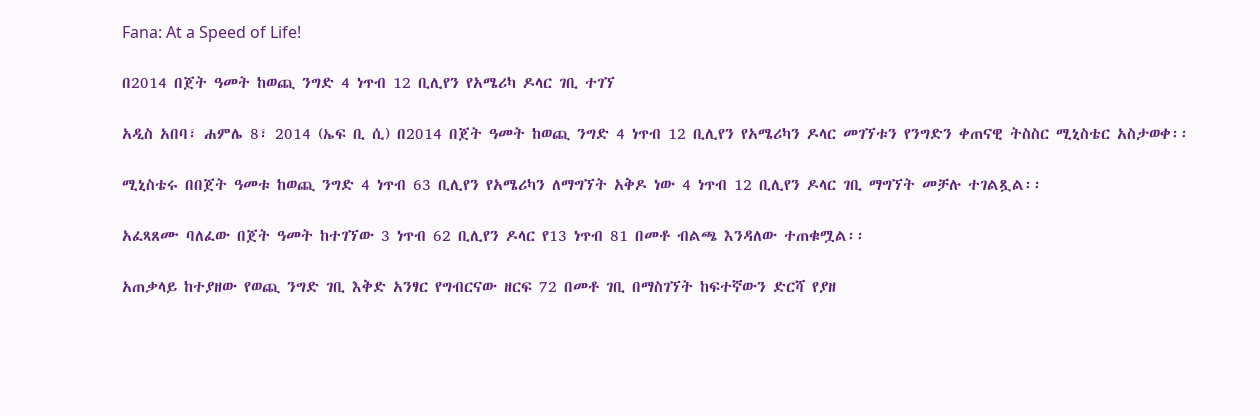Fana: At a Speed of Life!

በ2014 በጀት ዓመት ከወጪ ንግድ 4 ነጥብ 12 ቢሊየን የአሜሪካ ዶላር ገቢ ተገኘ

አዲስ አበባ፣ ሐምሌ 8፣ 2014 (ኤፍ ቢ ሲ) በ2014 በጀት ዓመት ከወጪ ንግድ 4 ነጥብ 12 ቢሊየን የአሜሪካን ዶላር መገኘቱን የንግድን ቀጠናዊ ትስስር ሚኒስቴር አስታወቀ፡፡

ሚኒስቴሩ በበጀት ዓመቱ ከወጪ ንግድ 4 ነጥብ 63 ቢሊየን የአሜሪካን ለማግኘት አቅዶ ነው 4 ነጥብ 12 ቢሊየን ዶላር ገቢ ማግኘት መቻሉ ተገልጿል፡፡

አፈጻጸሙ ባለፈው በጀት ዓመት ከተገኘው 3 ነጥብ 62 ቢሊየን ዶላር የ13 ነጥብ 81 በመቶ ብልጫ እንዳለው ተጠቁሟል፡፡

አጠቃላይ ከተያዘው የወጪ ንግድ ገቢ እቅድ አንፃር የግብርናው ዘርፍ 72 በመቶ ገቢ በማስገኘት ከፍተኛውን ድርሻ የያዘ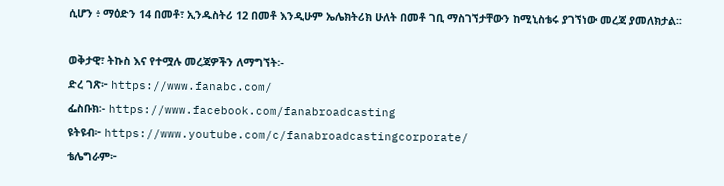ሲሆን ፥ ማዕድን 14 በመቶ፣ ኢንዱስትሪ 12 በመቶ እንዲሁም ኤሌክትሪክ ሁለት በመቶ ገቢ ማስገኘታቸውን ከሚኒስቴሩ ያገኘነው መረጃ ያመለክታል፡፡

ወቅታዊ፣ ትኩስ እና የተሟሉ መረጃዎችን ለማግኘት፡-
ድረ ገጽ፦ https://www.fanabc.com/
ፌስቡክ፡- https://www.facebook.com/fanabroadcasting
ዩትዩብ፦ https://www.youtube.com/c/fanabroadcastingcorporate/
ቴሌግራም፦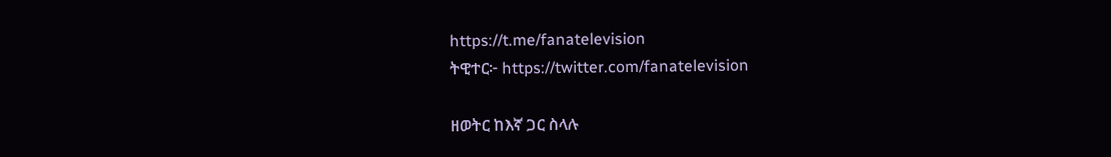https://t.me/fanatelevision
ትዊተር፦ https://twitter.com/fanatelevision

ዘወትር ከእኛ ጋር ስላሉ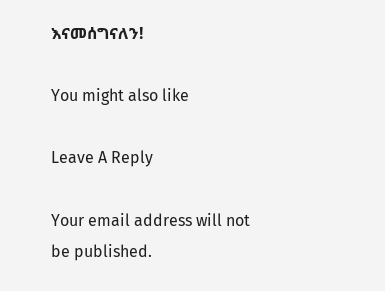እናመሰግናለን!

You might also like

Leave A Reply

Your email address will not be published.